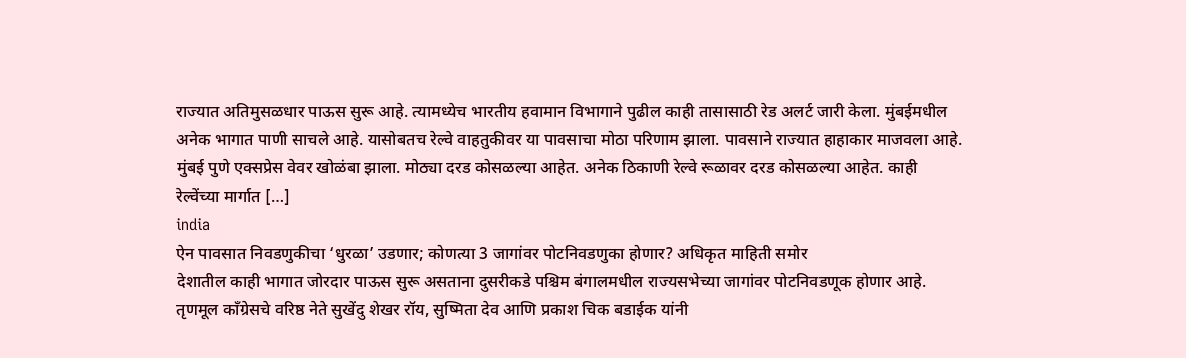राज्यात अतिमुसळधार पाऊस सुरू आहे. त्यामध्येच भारतीय हवामान विभागाने पुढील काही तासासाठी रेड अलर्ट जारी केला. मुंबईमधील अनेक भागात पाणी साचले आहे. यासोबतच रेल्वे वाहतुकीवर या पावसाचा मोठा परिणाम झाला. पावसाने राज्यात हाहाकार माजवला आहे. मुंबई पुणे एक्सप्रेस वेवर खोळंबा झाला. मोठ्या दरड कोसळल्या आहेत. अनेक ठिकाणी रेल्वे रूळावर दरड कोसळल्या आहेत. काही रेल्वेंच्या मार्गात […]
india
ऐन पावसात निवडणुकीचा ‘धुरळा’ उडणार; कोणत्या 3 जागांवर पोटनिवडणुका होणार? अधिकृत माहिती समोर
देशातील काही भागात जोरदार पाऊस सुरू असताना दुसरीकडे पश्चिम बंगालमधील राज्यसभेच्या जागांवर पोटनिवडणूक होणार आहे. तृणमूल काँग्रेसचे वरिष्ठ नेते सुखेंदु शेखर रॉय, सुष्मिता देव आणि प्रकाश चिक बडाईक यांनी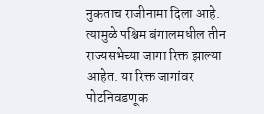नुकताच राजीनामा दिला आहे. त्यामुळे पश्चिम बंगालमधील तीन राज्यसभेच्या जागा रिक्त झाल्या आहेत. या रिक्त जागांवर पोटनिवडणूक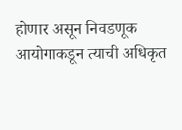होणार असून निवडणूक आयोगाकडून त्याची अधिकृत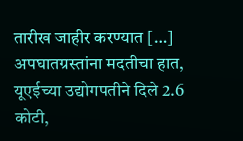तारीख जाहीर करण्यात […]
अपघातग्रस्तांना मदतीचा हात, यूएईच्या उद्योगपतीने दिले 2.6 कोटी,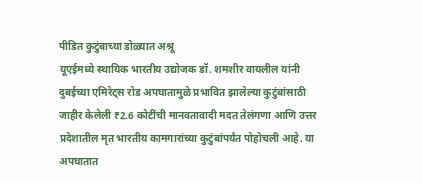पीडित कुटुंबाच्या डोळ्यात अश्रू
यूएईमध्ये स्थायिक भारतीय उद्योजक डॉ. शमशीर वायलील यांनी दुबईच्या एमिरेट्स रोड अपघातामुळे प्रभावित झालेल्या कुटुंबांसाठी जाहीर केलेली ₹2.6 कोटींची मानवतावादी मदत तेलंगणा आणि उत्तर प्रदेशातील मृत भारतीय कामगारांच्या कुटुंबांपर्यंत पोहोचली आहे. या अपघातात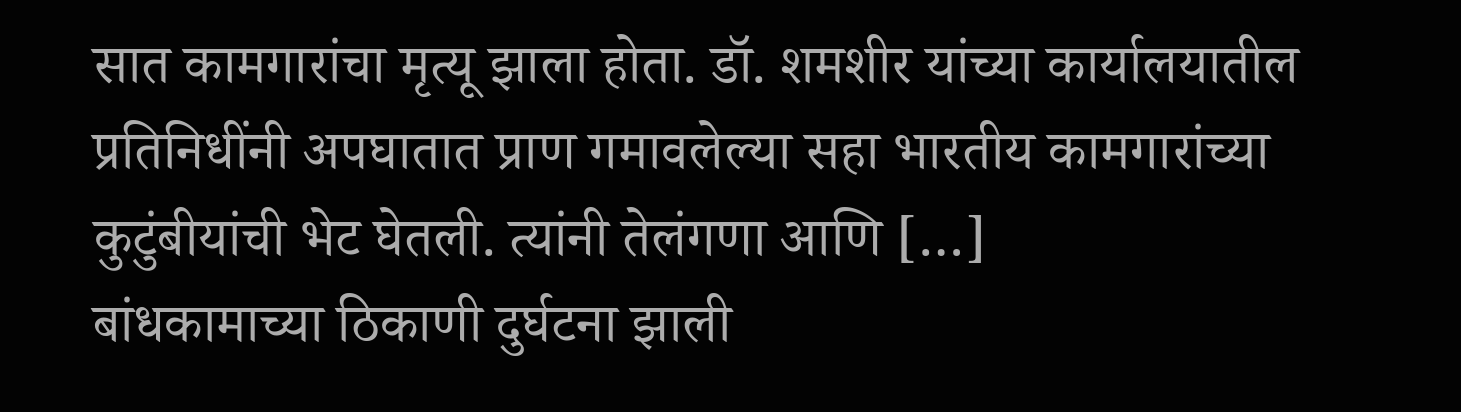सात कामगारांचा मृत्यू झाला होता. डॉ. शमशीर यांच्या कार्यालयातील प्रतिनिधींनी अपघातात प्राण गमावलेल्या सहा भारतीय कामगारांच्या कुटुंबीयांची भेट घेतली. त्यांनी तेलंगणा आणि […]
बांधकामाच्या ठिकाणी दुर्घटना झाली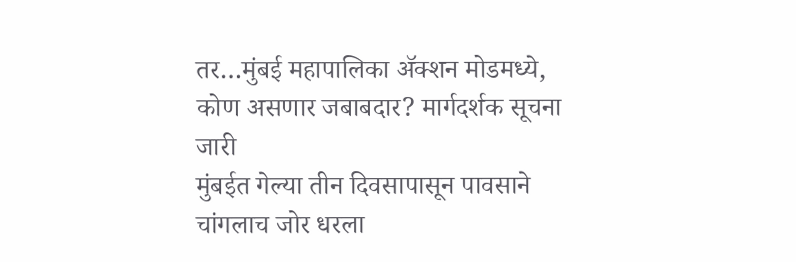तर…मुंबई महापालिका ॲक्शन मोडमध्ये, कोण असणार जबाबदार? मार्गदर्शक सूचना जारी
मुंबईत गेल्या तीन दिवसापासून पावसाने चांगलाच जोर धरला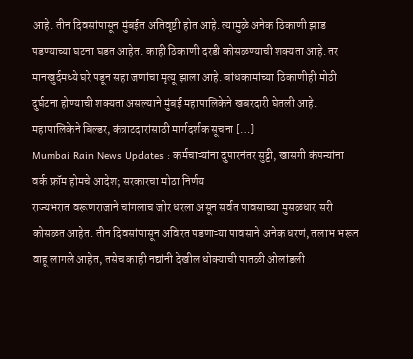आहे. तीन दिवसांपासून मुंबईत अतिवृष्टी होत आहे. त्यामुळे अनेक ठिकाणी झाड पडण्याच्या घटना घडत आहेत. काही ठिकाणी दरडी कोसळण्याची शक्यता आहे. तर मानखुर्दमध्ये घरे पडून सहा जणांचा मृत्यू झाला आहे. बांधकामांच्या ठिकाणीही मोठी दुर्घटना होण्याची शक्यता असल्याने मुंबई महापालिकेने खबरदारी घेतली आहे. महापालिकेने बिल्डर, कंत्राटदारांसाठी मार्गदर्शक सूचना […]
Mumbai Rain News Updates : कर्मचाऱ्यांना दुपारनंतर सुट्टी, खासगी कंपन्यांना वर्क फ्रॉम होमचे आदेश; सरकारचा मोठा निर्णय
राज्यभरात वरूणराजाने चांगलाच जोर धरला असून सर्वत पावसाच्या मुसळधार सरी कोसळत आहेत. तीन दिवसांपासून अविरत पडणाऱ्या पावसाने अनेक धरणं, तलाभ भरून वाहू लागले आहेत, तसेच काही नद्यांनी देखील धोक्याची पातळी ओलांडली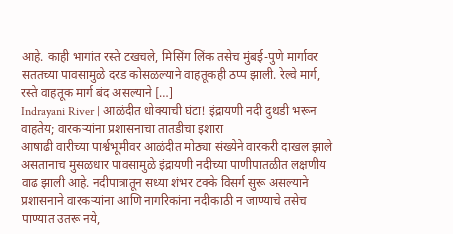आहे. काही भागांत रस्ते टखचले, मिसिंग लिंक तसेच मुंबई-पुणे मार्गावर सततच्या पावसामुळे दरड कोसळल्याने वाहतूकही ठप्प झाली. रेल्वे मार्ग, रस्ते वाहतूक मार्ग बंद असल्याने […]
Indrayani River | आळंदीत धोक्याची घंटा! इंद्रायणी नदी दुथडी भरून वाहतेय; वारकऱ्यांना प्रशासनाचा तातडीचा इशारा
आषाढी वारीच्या पार्श्वभूमीवर आळंदीत मोठ्या संख्येने वारकरी दाखल झाले असतानाच मुसळधार पावसामुळे इंद्रायणी नदीच्या पाणीपातळीत लक्षणीय वाढ झाली आहे. नदीपात्रातून सध्या शंभर टक्के विसर्ग सुरू असल्याने प्रशासनाने वारकऱ्यांना आणि नागरिकांना नदीकाठी न जाण्याचे तसेच पाण्यात उतरू नये,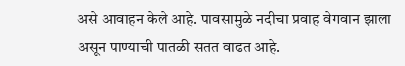असे आवाहन केले आहे. पावसामुळे नदीचा प्रवाह वेगवान झाला असून पाण्याची पातळी सतत वाढत आहे.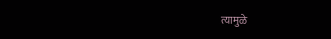त्यामुळे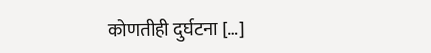कोणतीही दुर्घटना […]